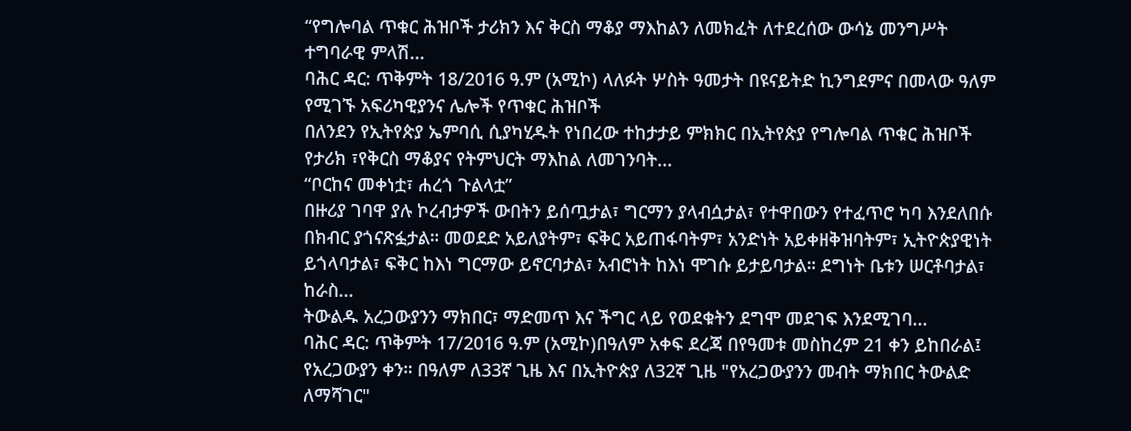“የግሎባል ጥቁር ሕዝቦች ታሪክን እና ቅርስ ማቆያ ማእከልን ለመክፈት ለተደረሰው ውሳኔ መንግሥት ተግባራዊ ምላሽ...
ባሕር ዳር: ጥቅምት 18/2016 ዓ.ም (አሚኮ) ላለፉት ሦስት ዓመታት በዩናይትድ ኪንግደምና በመላው ዓለም የሚገኙ አፍሪካዊያንና ሌሎች የጥቁር ሕዝቦች
በለንደን የኢትየጵያ ኤምባሲ ሲያካሂዱት የነበረው ተከታታይ ምክክር በኢትየጵያ የግሎባል ጥቁር ሕዝቦች የታሪክ ፣የቅርስ ማቆያና የትምህርት ማእከል ለመገንባት...
“ቦርከና መቀነቷ፣ ሐረጎ ጉልላቷ”
በዙሪያ ገባዋ ያሉ ኮረብታዎች ውበትን ይሰጧታል፣ ግርማን ያላብሷታል፣ የተዋበውን የተፈጥሮ ካባ እንደለበሱ በክብር ያጎናጽፏታል። መወደድ አይለያትም፣ ፍቅር አይጠፋባትም፣ አንድነት አይቀዘቅዝባትም፣ ኢትዮጵያዊነት ይጎላባታል፣ ፍቅር ከእነ ግርማው ይኖርባታል፣ አብሮነት ከእነ ሞገሱ ይታይባታል። ደግነት ቤቱን ሠርቶባታል፣ ከራስ...
ትውልዱ አረጋውያንን ማክበር፣ ማድመጥ እና ችግር ላይ የወደቁትን ደግሞ መደገፍ እንደሚገባ...
ባሕር ዳር: ጥቅምት 17/2016 ዓ.ም (አሚኮ)በዓለም አቀፍ ደረጃ በየዓመቱ መስከረም 21 ቀን ይከበራል፤ የአረጋውያን ቀን። በዓለም ለ33ኛ ጊዜ እና በኢትዮጵያ ለ32ኛ ጊዜ "የአረጋውያንን መብት ማክበር ትውልድ ለማሻገር"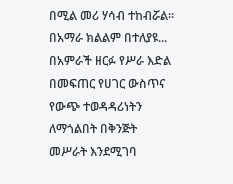በሚል መሪ ሃሳብ ተከብሯል። በአማራ ክልልም በተለያዩ...
በአምራች ዘርፉ የሥራ እድል በመፍጠር የሀገር ውስጥና የውጭ ተወዳዳሪነትን ለማጎልበት በቅንጅት መሥራት እንደሚገባ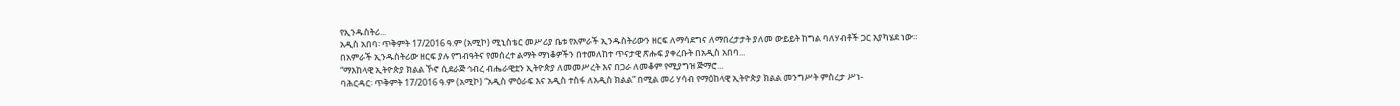የኢንዱስትሪ...
አዲስ አበባ፡ ጥቅምት 17/2016 ዓ.ም (አሚኮ) ሚኒስቴር መሥሪያ ቤቱ የአምራች ኢንዱስትሪውን ዘርፍ ለማሳደግና ለማበረታታት ያለመ ውይይት ከግል ባለሃብቶች ጋር እያካሄደ ነው።
በአምራች ኢንዱስትሪው ዘርፍ ያሉ የግብዓትና የመሰረተ ልማት ማነቆዎችን በተመለከተ ጥናታዊ ጽሑፍ ያቀረቡት በአዲስ አበባ...
“ማእከላዊ ኢትዮጵያ ክልል ኾኖ ሲደራጅ ኅብረ ብሔራዊቷን ኢትዮጵያ ለመመሥረት እና በጋራ ለመቆም የሚያግዝ ጅማሮ...
ባሕርዳር፡ ጥቅምት 17/2016 ዓ.ም (አሚኮ) “አዲስ ምዕራፍ እና አዲስ ተስፋ ለአዲስ ክልል” በሚል መሪ ሃሳብ የማዕከላዊ ኢትዮጵያ ክልል መንግሥት ምስረታ ሥነ-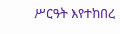ሥርዓት እየተከበረ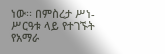ነው፡፡ በምስረታ ሥነ-ሥርዓቱ ላይ የተገኙት የአማራ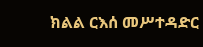ክልል ርእሰ መሥተዳድር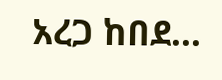አረጋ ከበደ...